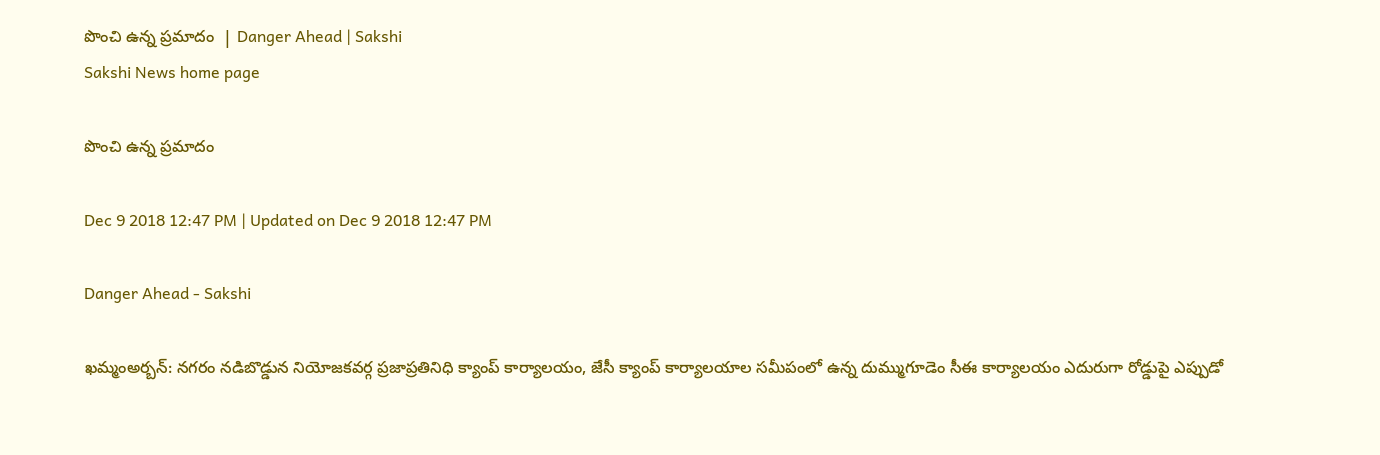పొంచి ఉన్న ప్రమాదం  | Danger Ahead | Sakshi
Sakshi News home page

పొంచి ఉన్న ప్రమాదం

Dec 9 2018 12:47 PM | Updated on Dec 9 2018 12:47 PM

Danger Ahead - Sakshi

ఖమ్మంఅర్బన్‌: నగరం నడిబొడ్డున నియోజకవర్గ ప్రజాప్రతినిధి క్యాంప్‌ కార్యాలయం, జేసీ క్యాంప్‌ కార్యాలయాల సమీపంలో ఉన్న దుమ్ముగూడెం సీఈ కార్యాలయం ఎదురుగా రోడ్డుపై ఎప్పుడో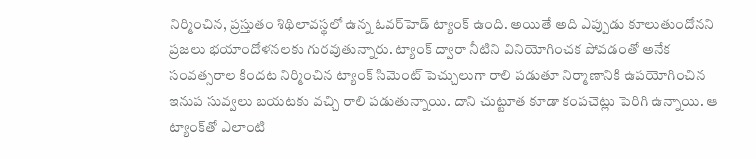నిర్మించిన, ప్రస్తుతం శిథిలావస్థలో ఉన్న ఓవర్‌హెడ్‌ ట్యాంక్‌ ఉంది. అయితే అది ఎప్పుడు కూలుతుందోనని ప్రజలు భయాందోళనలకు గురవుతున్నారు. ట్యాంక్‌ ద్వారా నీటిని వినియోగించక పోవడంతో అనేక సంవత్సరాల కిందట నిర్మించిన ట్యాంక్‌ సిమెంట్‌ పెచ్చులుగా రాలి పడుతూ నిర్మాణానికి ఉపయోగించిన ఇనుప సువ్వలు బయటకు వచ్చి రాలి పడుతున్నాయి. దాని చుట్టూత కూడా కంపచెట్లు పెరిగి ఉన్నాయి. ఆ ట్యాంక్‌తో ఎలాంటి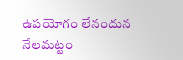ఉపయోగం లేనందున నేలమట్టం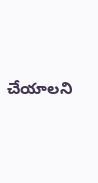చేయాలని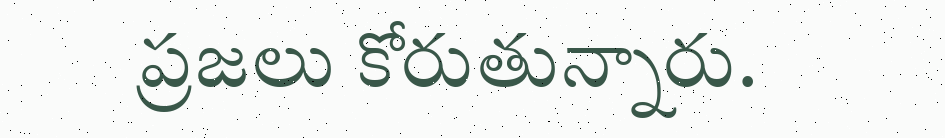ప్రజలు కోరుతున్నారు.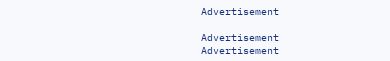Advertisement

Advertisement
Advertisement